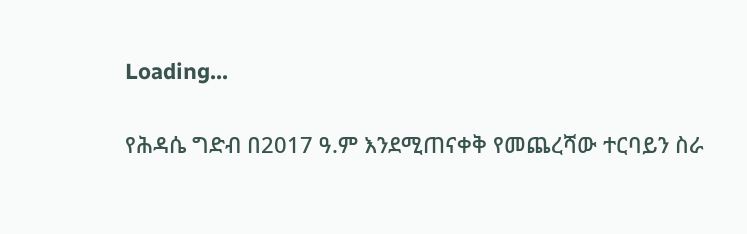Loading...

የሕዳሴ ግድብ በ2017 ዓ.ም እንደሚጠናቀቅ የመጨረሻው ተርባይን ስራ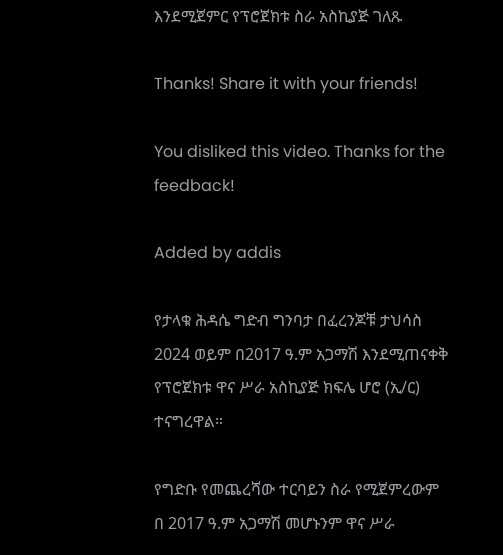እንደሚጀምር የፕሮጀክቱ ስራ አስኪያጅ ገለጹ

Thanks! Share it with your friends!

You disliked this video. Thanks for the feedback!

Added by addis

የታላቁ ሕዳሴ ግድብ ግንባታ በፈረንጆቹ ታህሳስ 2024 ወይም በ2017 ዓ.ም አጋማሽ እንደሚጠናቀቅ የፕሮጀክቱ ዋና ሥራ አስኪያጅ ክፍሌ ሆሮ (ኢ/ር) ተናግረዋል።

የግድቡ የመጨረሻው ተርባይን ስራ የሚጀምረውም በ 2017 ዓ.ም አጋማሽ መሆኑንም ዋና ሥራ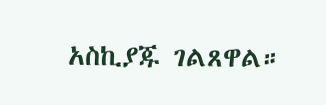አስኪያጁ ገልጸዋል።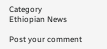Category
Ethiopian News

Post your comment